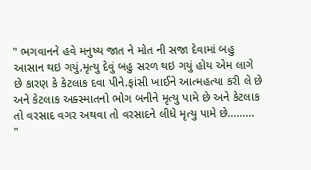" ભગવાનને હવે મનુષ્ય જાત ને મોત ની સજા દેવામાં બહુ આસાન થઇ ગયું,મૃત્યુ દેવું બહુ સરળ થઇ ગયું હોય એમ લાગે છે કારણ કે કેટલાક દવા પીને.ફાંસી ખાઈને આત્મહત્યા કરી લે છે અને કેટલાક અક્સ્માતનો ભોગ બનીને મૃત્યુ પામે છે અને કેટલાક તો વરસાદ વગર અથવા તો વરસાદને લીધે મૃત્યુ પામે છે.........
"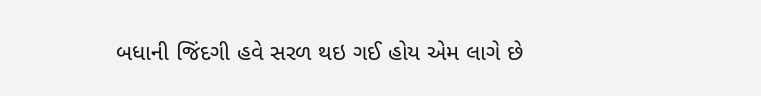બધાની જિંદગી હવે સરળ થઇ ગઈ હોય એમ લાગે છે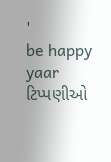'
be happy yaar
ટિપ્પણીઓ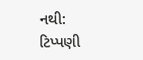નથી:
ટિપ્પણી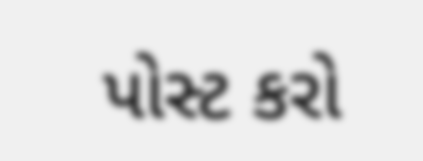પોસ્ટ કરો